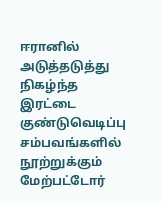ஈரானில் அடுத்தடுத்து நிகழ்ந்த இரட்டை குண்டுவெடிப்பு சம்பவங்களில் நூற்றுக்கும் மேற்பட்டோர்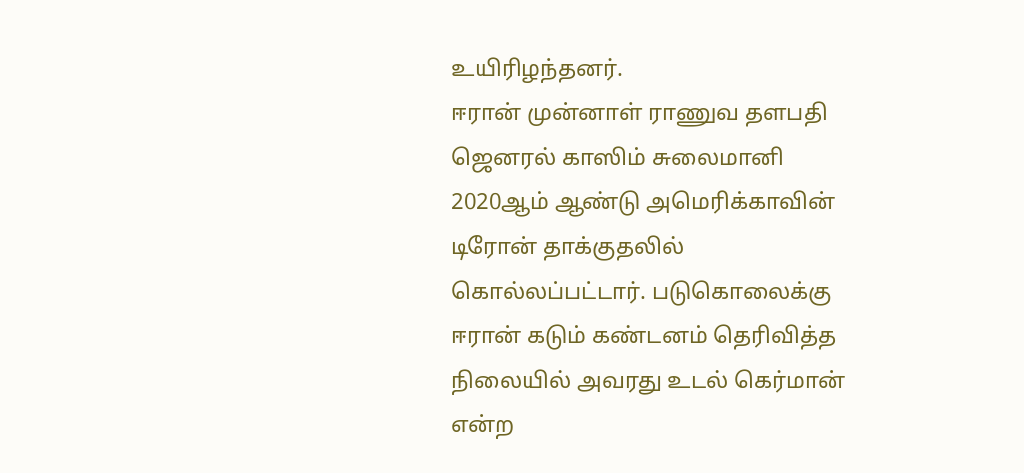உயிரிழந்தனர்.
ஈரான் முன்னாள் ராணுவ தளபதி ஜெனரல் காஸிம் சுலைமானி 2020ஆம் ஆண்டு அமெரிக்காவின் டிரோன் தாக்குதலில் கொல்லப்பட்டார். படுகொலைக்கு ஈரான் கடும் கண்டனம் தெரிவித்த நிலையில் அவரது உடல் கெர்மான் என்ற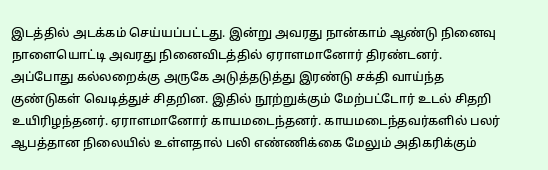இடத்தில் அடக்கம் செய்யப்பட்டது. இன்று அவரது நான்காம் ஆண்டு நினைவு நாளையொட்டி அவரது நினைவிடத்தில் ஏராளமானோர் திரண்டனர்.
அப்போது கல்லறைக்கு அருகே அடுத்தடுத்து இரண்டு சக்தி வாய்ந்த குண்டுகள் வெடித்துச் சிதறின. இதில் நூற்றுக்கும் மேற்பட்டோர் உடல் சிதறி உயிரிழந்தனர். ஏராளமானோர் காயமடைந்தனர். காயமடைந்தவர்களில் பலர் ஆபத்தான நிலையில் உள்ளதால் பலி எண்ணிக்கை மேலும் அதிகரிக்கும்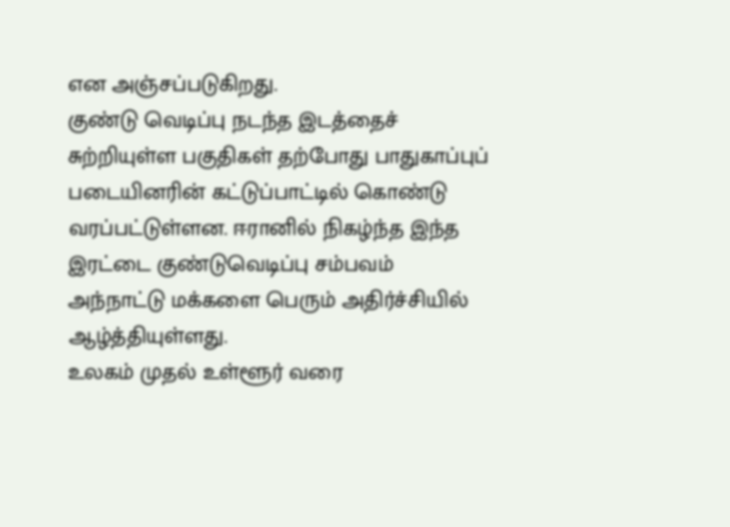என அஞ்சப்படுகிறது.
குண்டு வெடிப்பு நடந்த இடத்தைச் சுற்றியுள்ள பகுதிகள் தற்போது பாதுகாப்புப் படையினரின் கட்டுப்பாட்டில் கொண்டு வரப்பட்டுள்ளன. ஈரானில் நிகழ்ந்த இந்த இரட்டை குண்டுவெடிப்பு சம்பவம் அந்நாட்டு மக்களை பெரும் அதிர்ச்சியில் ஆழ்த்தியுள்ளது.
உலகம் முதல் உள்ளூர் வரை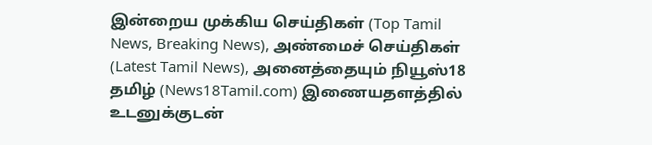இன்றைய முக்கிய செய்திகள் (Top Tamil News, Breaking News), அண்மைச் செய்திகள் (Latest Tamil News), அனைத்தையும் நியூஸ்18 தமிழ் (News18Tamil.com) இணையதளத்தில் உடனுக்குடன்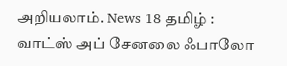அறியலாம். News 18 தமிழ் : வாட்ஸ் அப் சேனலை ஃபாலோ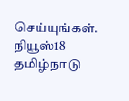செய்யுங்கள்.
நியூஸ்18 தமிழ்நாடு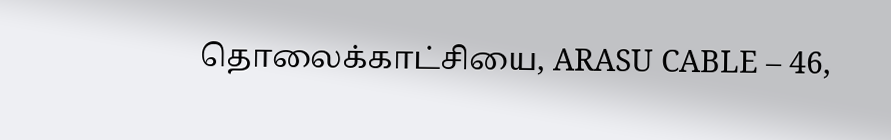தொலைக்காட்சியை, ARASU CABLE – 46,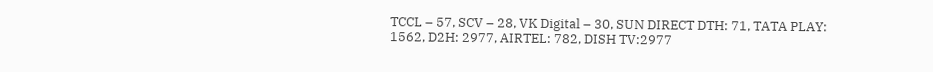TCCL – 57, SCV – 28, VK Digital – 30, SUN DIRECT DTH: 71, TATA PLAY: 1562, D2H: 2977, AIRTEL: 782, DISH TV:2977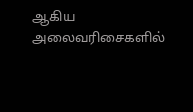ஆகிய அலைவரிசைகளில்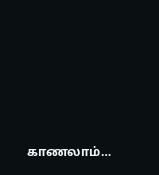காணலாம்…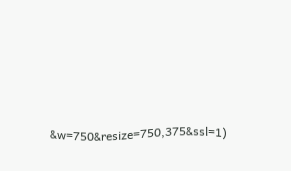&w=750&resize=750,375&ssl=1)